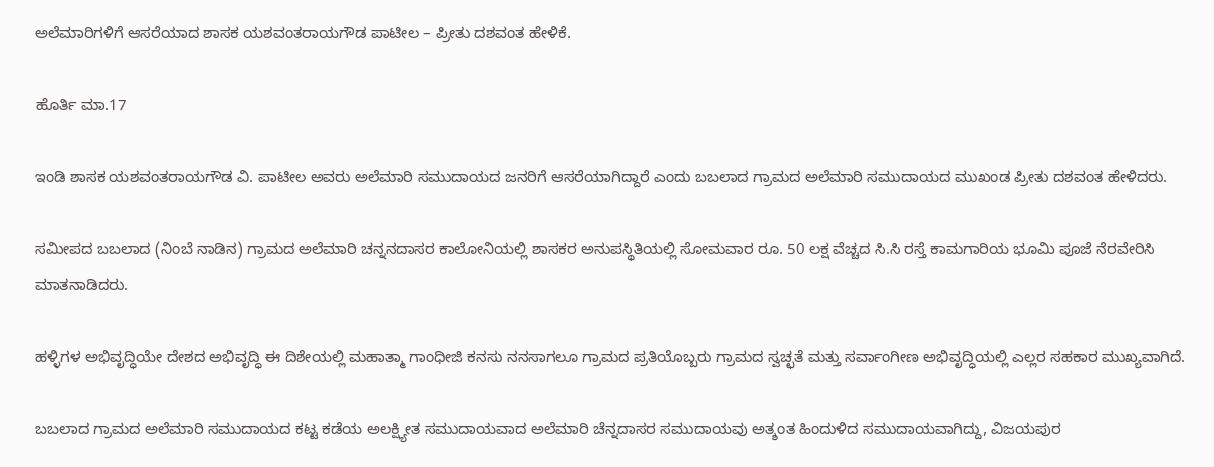ಅಲೆಮಾರಿಗಳಿಗೆ ಆಸರೆಯಾದ ಶಾಸಕ ಯಶವಂತರಾಯಗೌಡ ಪಾಟೀಲ – ಪ್ರೀತು ದಶವಂತ ಹೇಳಿಕೆ.

ಹೊರ್ತಿ ಮಾ.17

ಇಂಡಿ ಶಾಸಕ ಯಶವಂತರಾಯಗೌಡ ವಿ. ಪಾಟೀಲ ಅವರು ಅಲೆಮಾರಿ ಸಮುದಾಯದ ಜನರಿಗೆ ಆಸರೆಯಾಗಿದ್ದಾರೆ ಎಂದು ಬಬಲಾದ ಗ್ರಾಮದ ಅಲೆಮಾರಿ ಸಮುದಾಯದ ಮುಖಂಡ ಪ್ರೀತು ದಶವಂತ ಹೇಳಿದರು.

ಸಮೀಪದ ಬಬಲಾದ (ನಿಂಬೆ ನಾಡಿನ) ಗ್ರಾಮದ ಅಲೆಮಾರಿ ಚನ್ನನದಾಸರ ಕಾಲೋನಿಯಲ್ಲಿ ಶಾಸಕರ ಅನುಪಸ್ಥಿತಿಯಲ್ಲಿ ಸೋಮವಾರ ರೂ. 50 ಲಕ್ಷ ವೆಚ್ಚದ ಸಿ.ಸಿ ರಸ್ತೆ ಕಾಮಗಾರಿಯ ಭೂಮಿ ಪೂಜೆ ನೆರವೇರಿಸಿ ಮಾತನಾಡಿದರು.

ಹಳ್ಳಿಗಳ ಅಭಿವೃದ್ಧಿಯೇ ದೇಶದ ಅಭಿವೃದ್ಧಿ ಈ ದಿಶೇಯಲ್ಲಿ ಮಹಾತ್ಮಾ ಗಾಂಧೀಜಿ ಕನಸು ನನಸಾಗಲೂ ಗ್ರಾಮದ ಪ್ರತಿಯೊಬ್ಬರು ಗ್ರಾಮದ ಸ್ವಚ್ಛತೆ ಮತ್ತು ಸರ್ವಾಂಗೀಣ ಅಭಿವೃದ್ಧಿಯಲ್ಲಿ ಎಲ್ಲರ ಸಹಕಾರ ಮುಖ್ಯವಾಗಿದೆ.

ಬಬಲಾದ ಗ್ರಾಮದ ಅಲೆಮಾರಿ ಸಮುದಾಯದ ಕಟ್ಟ ಕಡೆಯ ಅಲಕ್ಷ್ಯೀತ ಸಮುದಾಯವಾದ ಅಲೆಮಾರಿ ಚೆನ್ನದಾಸರ ಸಮುದಾಯವು ಅತ್ಶಂತ ಹಿಂದುಳಿದ ಸಮುದಾಯವಾಗಿದ್ದು, ವಿಜಯಪುರ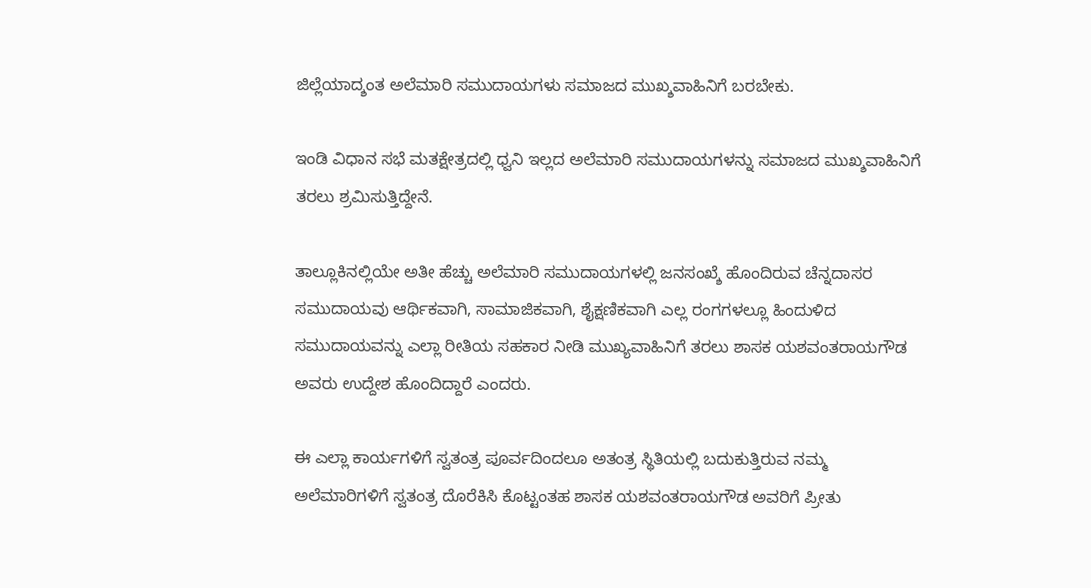ಜಿಲ್ಲೆಯಾದ್ಶಂತ ಅಲೆಮಾರಿ ಸಮುದಾಯಗಳು ಸಮಾಜದ ಮುಖ್ಶವಾಹಿನಿಗೆ ಬರಬೇಕು.

ಇಂಡಿ ವಿಧಾನ ಸಭೆ ಮತಕ್ಷೇತ್ರದಲ್ಲಿ ಧ್ವನಿ ಇಲ್ಲದ ಅಲೆಮಾರಿ ಸಮುದಾಯಗಳನ್ನು ಸಮಾಜದ ಮುಖ್ಶವಾಹಿನಿಗೆ ತರಲು ಶ್ರಮಿಸುತ್ತಿದ್ದೇನೆ.

ತಾಲ್ಲೂಕಿನಲ್ಲಿಯೇ ಅತೀ ಹೆಚ್ಚು ಅಲೆಮಾರಿ ಸಮುದಾಯಗಳಲ್ಲಿ ಜನಸಂಖ್ಶೆ ಹೊಂದಿರುವ ಚೆನ್ನದಾಸರ ಸಮುದಾಯವು ಆರ್ಥಿಕವಾಗಿ, ಸಾಮಾಜಿಕವಾಗಿ, ಶೈಕ್ಷಣಿಕವಾಗಿ ಎಲ್ಲ ರಂಗಗಳಲ್ಲೂ ಹಿಂದುಳಿದ ಸಮುದಾಯವನ್ನು ಎಲ್ಲಾ ರೀತಿಯ ಸಹಕಾರ ನೀಡಿ ಮುಖ್ಯವಾಹಿನಿಗೆ ತರಲು ಶಾಸಕ ಯಶವಂತರಾಯಗೌಡ ಅವರು ಉದ್ದೇಶ ಹೊಂದಿದ್ದಾರೆ ಎಂದರು.

ಈ ಎಲ್ಲಾ ಕಾರ್ಯಗಳಿಗೆ ಸ್ವತಂತ್ರ ಪೂರ್ವದಿಂದಲೂ ಅತಂತ್ರ ಸ್ಥಿತಿಯಲ್ಲಿ ಬದುಕುತ್ತಿರುವ ನಮ್ಮ ಅಲೆಮಾರಿಗಳಿಗೆ ಸ್ವತಂತ್ರ ದೊರೆಕಿಸಿ ಕೊಟ್ಟಂತಹ ಶಾಸಕ ಯಶವಂತರಾಯಗೌಡ ಅವರಿಗೆ ಪ್ರೀತು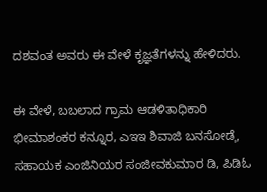ದಶವಂತ ಅವರು ಈ ವೇಳೆ ಕೃಜ್ಞತೆಗಳನ್ನು ಹೇಳಿದರು.

ಈ ವೇಳೆ, ಬಬಲಾದ ಗ್ರಾಮ ಆಡಳಿತಾಧಿಕಾರಿ ಭೀಮಾಶಂಕರ ಕನ್ನೂರ, ಎಇಇ ಶಿವಾಜಿ ಬನಸೋಡೆˌ, ಸಹಾಯಕ ಎಂಜಿನಿಯರ ಸಂಜೀವಕುಮಾರ ಡಿ, ಪಿಡಿಓ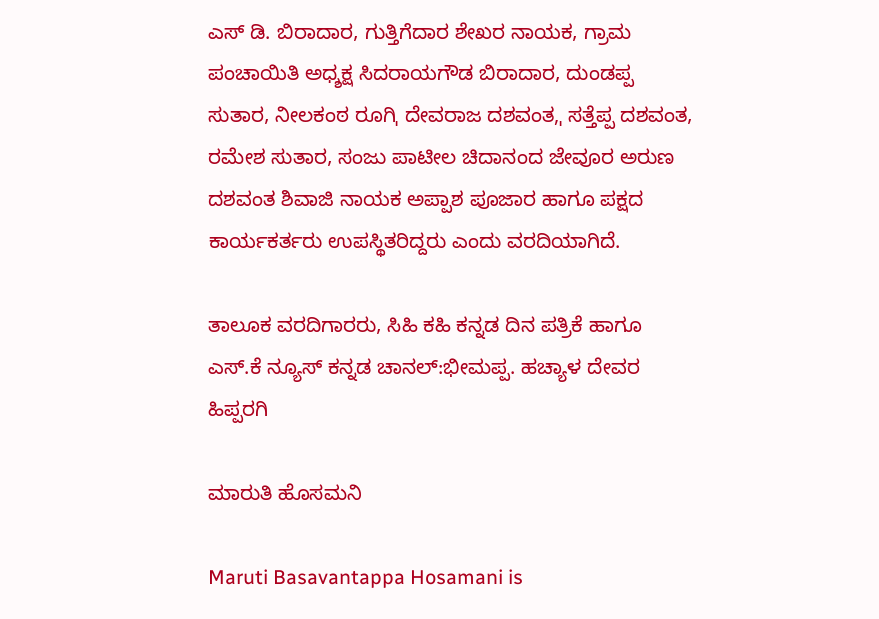ಎಸ್ ಡಿ. ಬಿರಾದಾರ, ಗುತ್ತಿಗೆದಾರ ಶೇಖರ ನಾಯಕ, ಗ್ರಾಮ ಪಂಚಾಯಿತಿ ಅಧ್ಶಕ್ಷ ಸಿದರಾಯಗೌಡ ಬಿರಾದಾರ, ದುಂಡಪ್ಪ ಸುತಾರ, ನೀಲಕಂಠ ರೂಗಿˌ ದೇವರಾಜ ದಶವಂತ,ˌ ಸತ್ತೆಪ್ಪ ದಶವಂತ, ರಮೇಶ ಸುತಾರ, ಸಂಜು ಪಾಟೀಲ ಚಿದಾನಂದ ಜೇವೂರ ಅರುಣ ದಶವಂತ ಶಿವಾಜಿ ನಾಯಕ ಅಪ್ಪಾಶ ಪೂಜಾರ ಹಾಗೂ ಪಕ್ಷದ ಕಾರ್ಯಕರ್ತರು ಉಪಸ್ಥಿತರಿದ್ದರು ಎಂದು ವರದಿಯಾಗಿದೆ.

ತಾಲೂಕ ವರದಿಗಾರರು, ಸಿಹಿ ಕಹಿ ಕನ್ನಡ ದಿನ ಪತ್ರಿಕೆ ಹಾಗೂ ಎಸ್.ಕೆ ನ್ಯೂಸ್ ಕನ್ನಡ ಚಾನಲ್:ಭೀಮಪ್ಪ. ಹಚ್ಯಾಳ ದೇವರ ಹಿಪ್ಪರಗಿ

ಮಾರುತಿ ಹೊಸಮನಿ

Maruti Basavantappa Hosamani is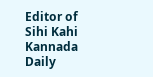Editor of Sihi Kahi Kannada Daily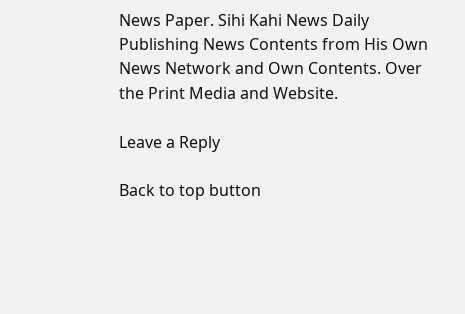News Paper. Sihi Kahi News Daily Publishing News Contents from His Own News Network and Own Contents. Over the Print Media and Website.

Leave a Reply

Back to top button